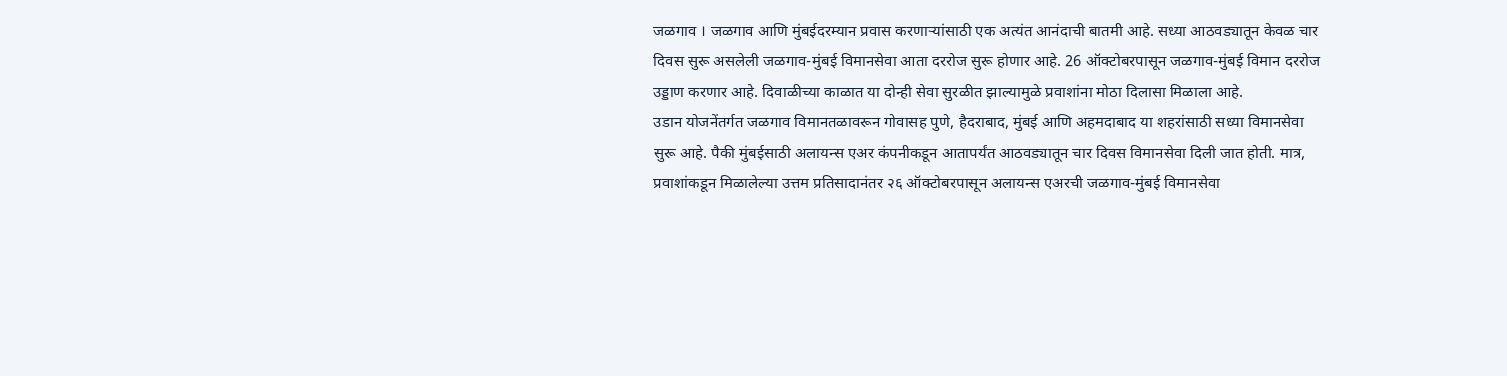जळगाव । जळगाव आणि मुंबईदरम्यान प्रवास करणाऱ्यांसाठी एक अत्यंत आनंदाची बातमी आहे. सध्या आठवड्यातून केवळ चार दिवस सुरू असलेली जळगाव-मुंबई विमानसेवा आता दररोज सुरू होणार आहे. 26 ऑक्टोबरपासून जळगाव-मुंबई विमान दररोज उड्डाण करणार आहे. दिवाळीच्या काळात या दोन्ही सेवा सुरळीत झाल्यामुळे प्रवाशांना मोठा दिलासा मिळाला आहे.
उडान योजनेंतर्गत जळगाव विमानतळावरून गोवासह पुणे, हैदराबाद, मुंबई आणि अहमदाबाद या शहरांसाठी सध्या विमानसेवा सुरू आहे. पैकी मुंबईसाठी अलायन्स एअर कंपनीकडून आतापर्यंत आठवड्यातून चार दिवस विमानसेवा दिली जात होती. मात्र, प्रवाशांकडून मिळालेल्या उत्तम प्रतिसादानंतर २६ ऑक्टोबरपासून अलायन्स एअरची जळगाव-मुंबई विमानसेवा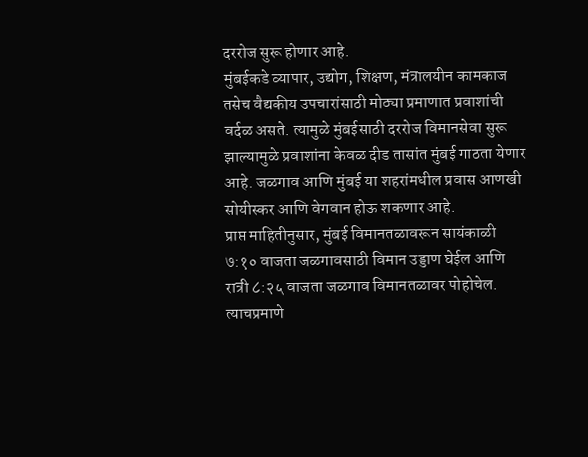दररोज सुरू होणार आहे.
मुंबईकडे व्यापार, उद्योग, शिक्षण, मंत्रालयीन कामकाज तसेच वैद्यकीय उपचारांसाठी मोठ्या प्रमाणात प्रवाशांची वर्दळ असते. त्यामुळे मुंबईसाठी दररोज विमानसेवा सुरू झाल्यामुळे प्रवाशांना केवळ दीड तासांत मुंबई गाठता येणार आहे. जळगाव आणि मुंबई या शहरांमधील प्रवास आणखी सोयीस्कर आणि वेगवान होऊ शकणार आहे.
प्राप्त माहितीनुसार, मुंबई विमानतळावरून सायंकाळी ७:१० वाजता जळगावसाठी विमान उड्डाण घेईल आणि रात्री ८:२५ वाजता जळगाव विमानतळावर पोहोचेल. त्याचप्रमाणे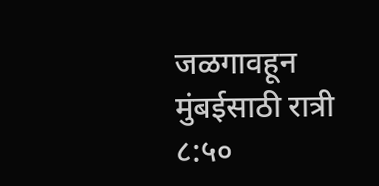जळगावहून मुंबईसाठी रात्री ८:५०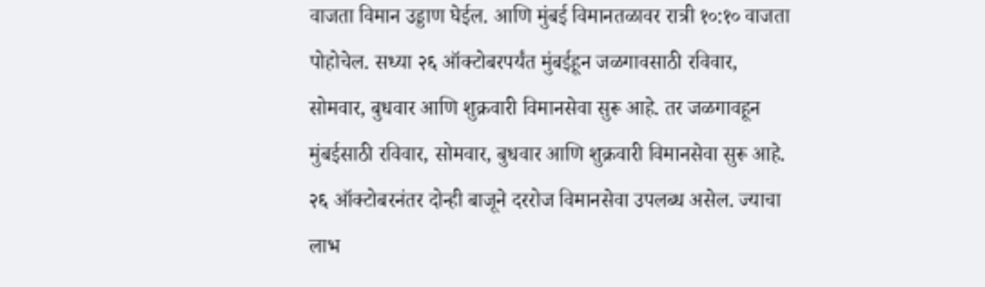वाजता विमान उड्डाण घेईल. आणि मुंबई विमानतळावर रात्री १०:१० वाजता पोहोचेल. सध्या २६ ऑक्टोबरपर्यंत मुंबईहून जळगावसाठी रविवार, सोमवार, बुधवार आणि शुक्रवारी विमानसेवा सुरू आहे. तर जळगावहून मुंबईसाठी रविवार, सोमवार, बुधवार आणि शुक्रवारी विमानसेवा सुरू आहे. २६ ऑक्टोबरनंतर दोन्ही बाजूने दररोज विमानसेवा उपलब्ध असेल. ज्याचा लाभ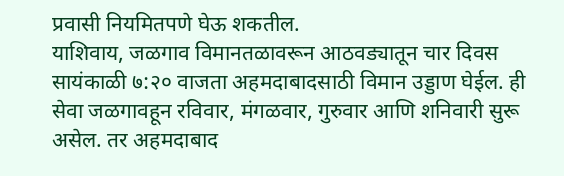प्रवासी नियमितपणे घेऊ शकतील.
याशिवाय, जळगाव विमानतळावरून आठवड्यातून चार दिवस सायंकाळी ७:२० वाजता अहमदाबादसाठी विमान उड्डाण घेईल. ही सेवा जळगावहून रविवार, मंगळवार, गुरुवार आणि शनिवारी सुरू असेल. तर अहमदाबाद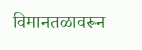विमानतळावरून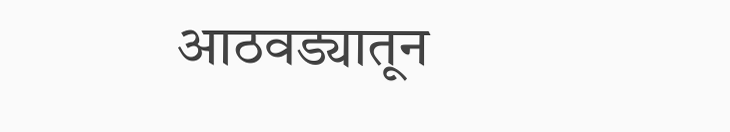आठवड्यातून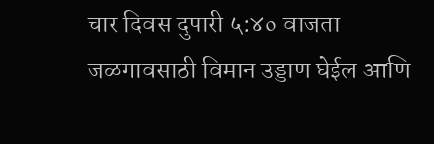चार दिवस दुपारी ५:४० वाजता जळगावसाठी विमान उड्डाण घेईल आणि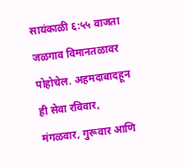सायंकाळी ६:५५ वाजता जळगाव विमानतळावर पोहोचेल. अहमदाबादहून ही सेवा रविवार, मंगळवार, गुरूवार आणि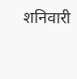शनिवारी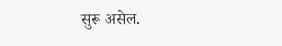सुरू असेल.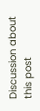Discussion about this post